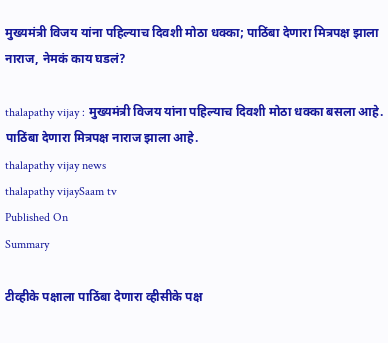मुख्यमंत्री विजय यांना पहिल्याच दिवशी मोठा धक्का; पाठिंबा देणारा मित्रपक्ष झाला नाराज, नेमकं काय घडलं?

thalapathy vijay : मुख्यमंत्री विजय यांना पहिल्याच दिवशी मोठा धक्का बसला आहे. पाठिंबा देणारा मित्रपक्ष नाराज झाला आहे.
thalapathy vijay news
thalapathy vijaySaam tv
Published On
Summary

टीव्हीके पक्षाला पाठिंबा देणारा व्हीसीके पक्ष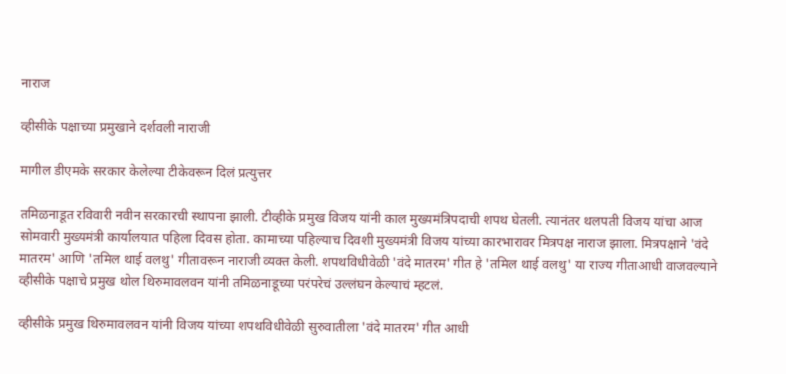नाराज

व्हीसीके पक्षाच्या प्रमुखाने दर्शवली नाराजी

मागील डीएमके सरकार केलेल्या टीकेवरून दिलं प्रत्युत्तर

तमिळनाडूत रविवारी नवीन सरकारची स्थापना झाली. टीव्हीके प्रमुख विजय यांनी काल मुख्यमंत्रि‍पदाची शपथ घेतली. त्यानंतर थलपती विजय यांचा आज सोमवारी मुख्यमंत्री कार्यालयात पहिला दिवस होता. कामाच्या पहिल्याच दिवशी मुख्यमंत्री विजय यांच्या कारभारावर मित्रपक्ष नाराज झाला. मित्रपक्षाने 'वंदे मातरम' आणि 'तमिल थाई वलथु' गीतावरून नाराजी व्यक्त केली. शपथविधीवेळी 'वंदे मातरम' गीत हे 'तमिल थाई वलथु' या राज्य गीताआधी वाजवल्याने व्हीसीके पक्षाचे प्रमुख थोल थिरुमावलवन यांनी तमिळनाडूच्या परंपरेचं उल्लंघन केल्याचं म्हटलं.

व्हीसीके प्रमुख थिरुमावलवन यांनी विजय यांच्या शपथविधीवेळी सुरुवातीला 'वंदे मातरम' गीत आधी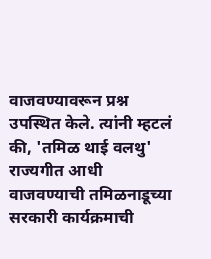वाजवण्यावरून प्रश्न उपस्थित केले. त्यांनी म्हटलं की, 'तमिळ थाई वलथु' राज्यगीत आधी वाजवण्याची तमिळनाडूच्या सरकारी कार्यक्रमाची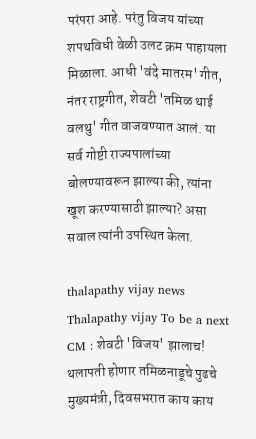परंपरा आहे. परंतु विजय यांच्या शपथविधी वेळी उलट क्रम पाहायला मिळाला. आधी 'वंदे मातरम' गीत, नंतर राष्ट्रगीत, शेवटी 'तमिळ थाई वलथु' गीत वाजवण्यात आलं. या सर्व गोष्टी राज्यपालांच्या बोलण्यावरून झाल्या की, त्यांना खूश करण्यासाठी झाल्या? असा सवाल त्यांनी उपस्थित केला.

thalapathy vijay news
Thalapathy vijay To be a next CM : शेवटी 'विजय' झालाच! थलापती होणार तमिळनाडूचे पुढचे मुख्यमंत्री, दिवसभरात काय काय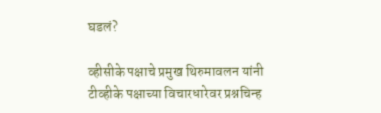घडलं?

व्हीसीके पक्षाचे प्रमुख थिरुमावलन यांनी टीव्हीके पक्षाच्या विचारधारेवर प्रश्नचिन्ह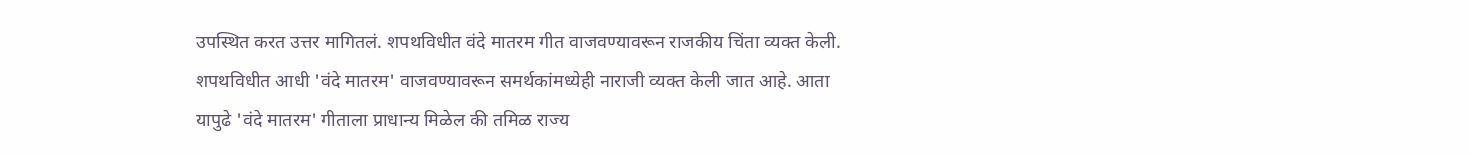उपस्थित करत उत्तर मागितलं. शपथविधीत वंदे मातरम गीत वाजवण्यावरून राजकीय चिंता व्यक्त केली. शपथविधीत आधी 'वंदे मातरम' वाजवण्यावरून समर्थकांमध्येही नाराजी व्यक्त केली जात आहे. आता यापुढे 'वंदे मातरम' गीताला प्राधान्य मिळेल की तमिळ राज्य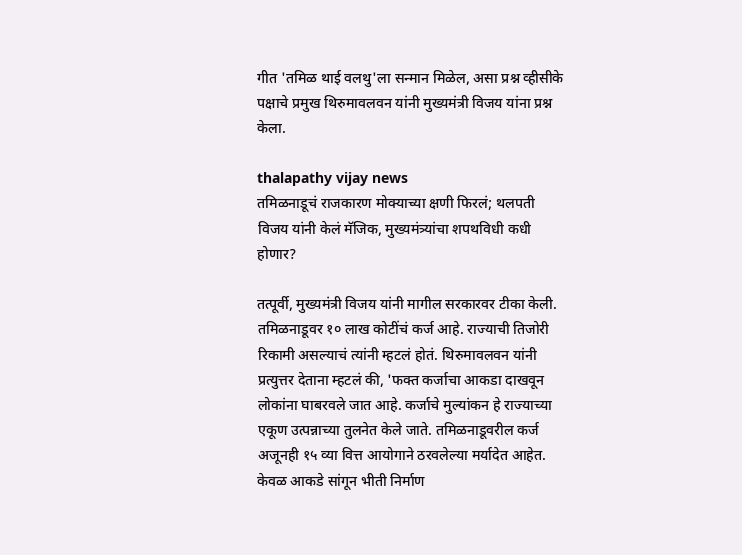गीत 'तमिळ थाई वलथु'ला सन्मान मिळेल, असा प्रश्न व्हीसीके पक्षाचे प्रमुख थिरुमावलवन यांनी मुख्यमंत्री विजय यांना प्रश्न केला.

thalapathy vijay news
तमिळनाडूचं राजकारण मोक्याच्या क्षणी फिरलं; थलपती विजय यांनी केलं मॅजिक, मुख्यमंत्र्यांचा शपथविधी कधी होणार?

तत्पूर्वी, मुख्यमंत्री विजय यांनी मागील सरकारवर टीका केली. तमिळनाडूवर १० लाख कोटींचं कर्ज आहे. राज्याची तिजोरी रिकामी असल्याचं त्यांनी म्हटलं होतं. थिरुमावलवन यांनी प्रत्युत्तर देताना म्हटलं की, 'फक्त कर्जाचा आकडा दाखवून लोकांना घाबरवले जात आहे. कर्जाचे मुल्यांकन हे राज्याच्या एकूण उत्पन्नाच्या तुलनेत केले जाते. तमिळनाडूवरील कर्ज अजूनही १५ व्या वित्त आयोगाने ठरवलेल्या मर्यादेत आहेत. केवळ आकडे सांगून भीती निर्माण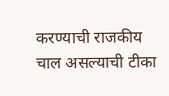करण्याची राजकीय चाल असल्याची टीका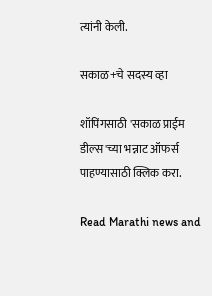त्यांनी केली.

सकाळ+चे सदस्य व्हा

शॉपिंगसाठी 'सकाळ प्राईम डील्स'च्या भन्नाट ऑफर्स पाहण्यासाठी क्लिक करा.

Read Marathi news and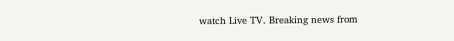watch Live TV. Breaking news from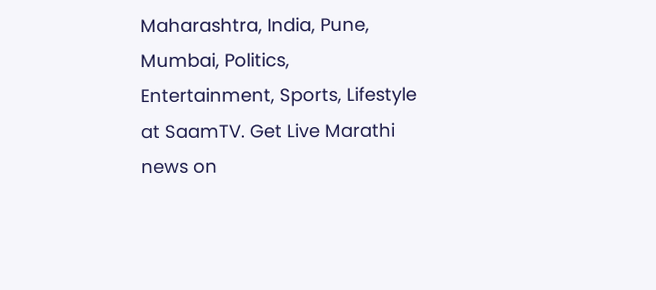Maharashtra, India, Pune, Mumbai, Politics, Entertainment, Sports, Lifestyle at SaamTV. Get Live Marathi news on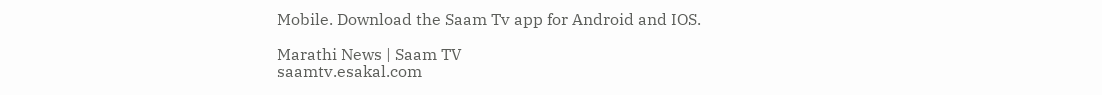Mobile. Download the Saam Tv app for Android and IOS.

Marathi News | Saam TV
saamtv.esakal.com